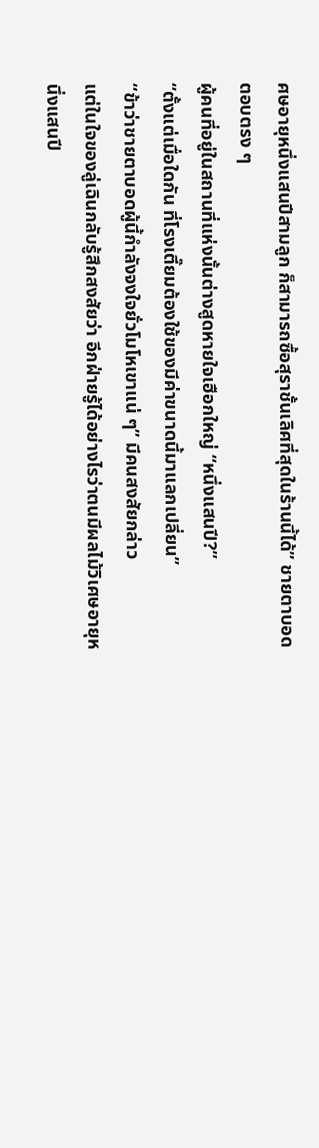ศษอายุหนึ่งแสนปีสามลูก ก็สามารถซื้อสุราชั้นเลิศที่สุดในร้านนี้ได้” ชายตาบอดตอบตรง ๆ
ผู้คนที่อยู่ในสถานที่แห่งนั้นต่างสูดหายใจเฮือกใหญ่ “หนึ่งแสนปี?”
“ตั้งแต่เมื่อใดกัน ที่โรงเตี๊ยมต้องใช้ของมีค่าขนาดนี้มาแลกเปลี่ยน”
“ข้าว่าชายตาบอดผู้นี้กำลังจงใจยั่วโมโหเขาแน่ ๆ” มีคนสงสัยกล่าว
แต่ในใจของลู่เฉินกลับรู้สึกสงสัยว่า อีกฝ่ายรู้ได้อย่างไรว่าตนมีผลไม้วิเศษอายุหนึ่งแสนปี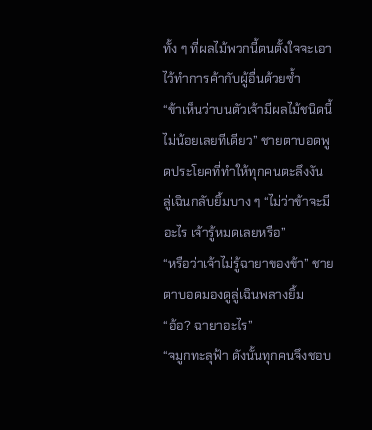ทั้ง ๆ ที่ผลไม้พวกนี้ตนตั้งใจจะเอาไว้ทำการค้ากับผู้อื่นด้วยซ้ำ
“ข้าเห็นว่าบนตัวเจ้ามีผลไม้ชนิดนี้ไม่น้อยเลยทีเดียว” ชายตาบอดพูดประโยคที่ทำให้ทุกคนตะลึงงัน
ลู่เฉินกลับยิ้มบาง ๆ “ไม่ว่าข้าจะมีอะไร เจ้ารู้หมดเลยหรือ”
“หรือว่าเจ้าไม่รู้ฉายาของข้า” ชายตาบอดมองดูลู่เฉินพลางยิ้ม
“อ้อ? ฉายาอะไร”
“จมูกทะลุฟ้า ดังนั้นทุกคนจึงชอบ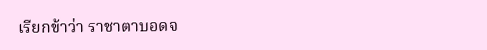เรียกข้าว่า ราชาตาบอดจ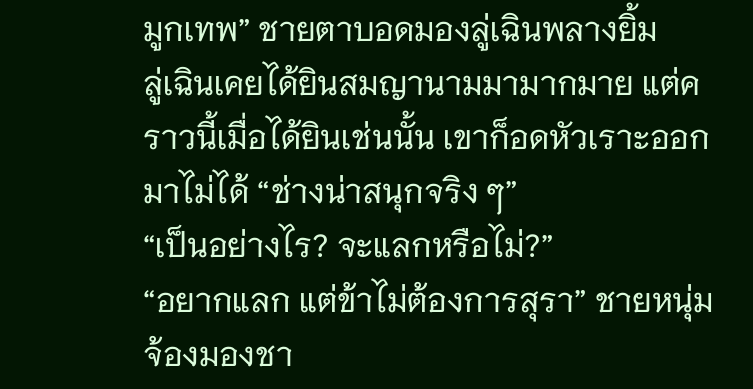มูกเทพ” ชายตาบอดมองลู่เฉินพลางยิ้ม
ลู่เฉินเคยได้ยินสมญานามมามากมาย แต่คราวนี้เมื่อได้ยินเช่นนั้น เขาก็อดหัวเราะออกมาไม่ได้ “ช่างน่าสนุกจริง ๆ”
“เป็นอย่างไร? จะแลกหรือไม่?”
“อยากแลก แต่ข้าไม่ต้องการสุรา” ชายหนุ่มจ้องมองชา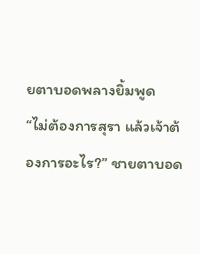ยตาบอดพลางยิ้มพูด
“ไม่ต้องการสุรา แล้วเจ้าต้องการอะไร?” ชายตาบอด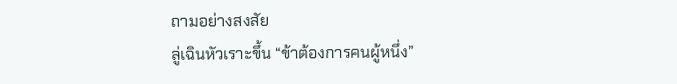ถามอย่างสงสัย
ลู่เฉินหัวเราะขึ้น “ข้าต้องการคนผู้หนึ่ง”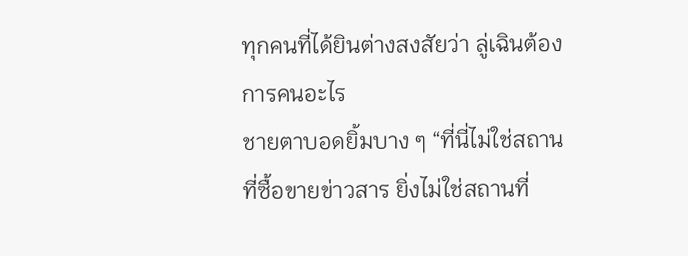ทุกคนที่ได้ยินต่างสงสัยว่า ลู่เฉินต้องการคนอะไร
ชายตาบอดยิ้มบาง ๆ “ที่นี่ไม่ใช่สถานที่ซื้อขายข่าวสาร ยิ่งไม่ใช่สถานที่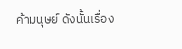ค้ามนุษย์ ดังนั้นเรื่อง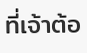ที่เจ้าต้อ